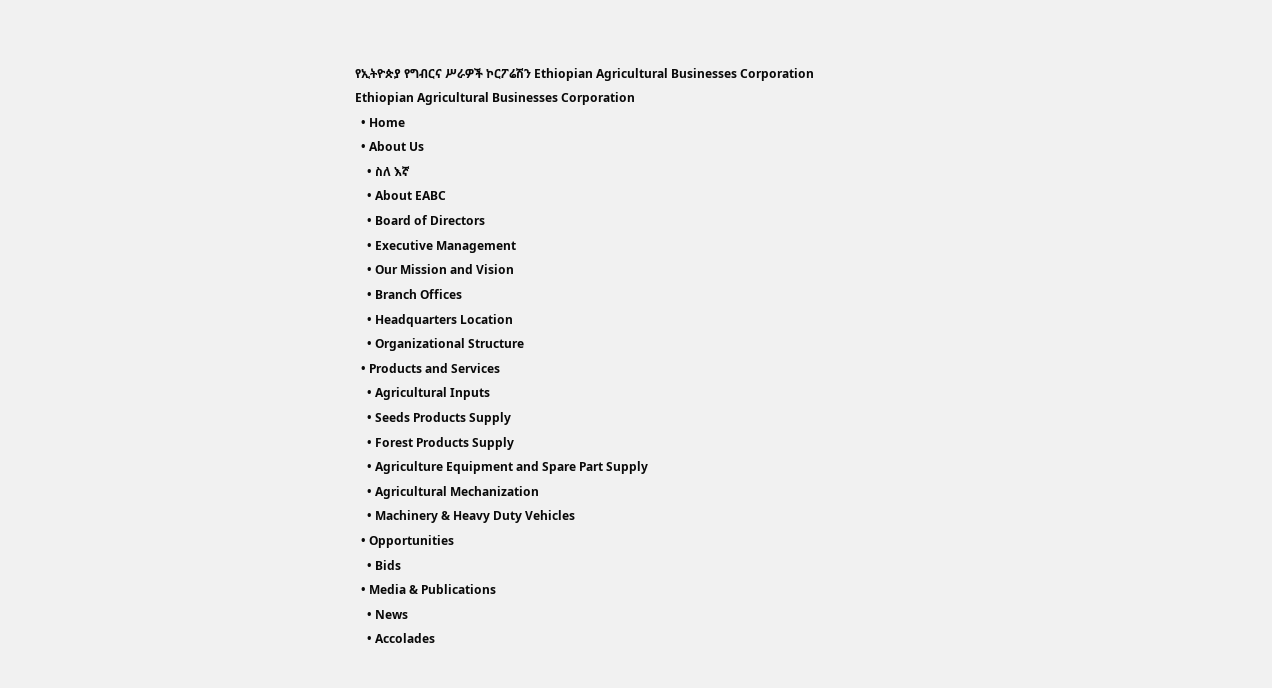የኢትዮጵያ የግብርና ሥራዎች ኮርፖሬሽን Ethiopian Agricultural Businesses Corporation
Ethiopian Agricultural Businesses Corporation
  • Home
  • About Us
    • ስለ እኛ
    • About EABC
    • Board of Directors
    • Executive Management
    • Our Mission and Vision
    • Branch Offices
    • Headquarters Location
    • Organizational Structure
  • Products and Services
    • Agricultural Inputs
    • Seeds Products Supply
    • Forest Products Supply
    • Agriculture Equipment and Spare Part Supply
    • Agricultural Mechanization
    • Machinery & Heavy Duty Vehicles
  • Opportunities
    • Bids
  • Media & Publications
    • News
    • Accolades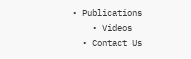• Publications
    • Videos
  • Contact Us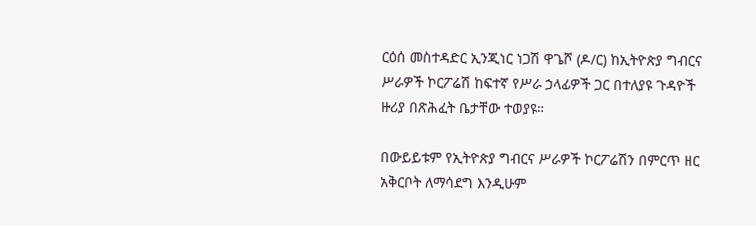ርዕሰ መስተዳድር ኢንጂነር ነጋሽ ዋጌሾ (ዶ/ር) ከኢትዮጵያ ግብርና ሥራዎች ኮርፖሬሽ ከፍተኛ የሥራ ኃላፊዎች ጋር በተለያዩ ጉዳዮች ዙሪያ በጽሕፈት ቤታቸው ተወያዩ።

በውይይቱም የኢትዮጵያ ግብርና ሥራዎች ኮርፖሬሽን በምርጥ ዘር አቅርቦት ለማሳደግ እንዲሁም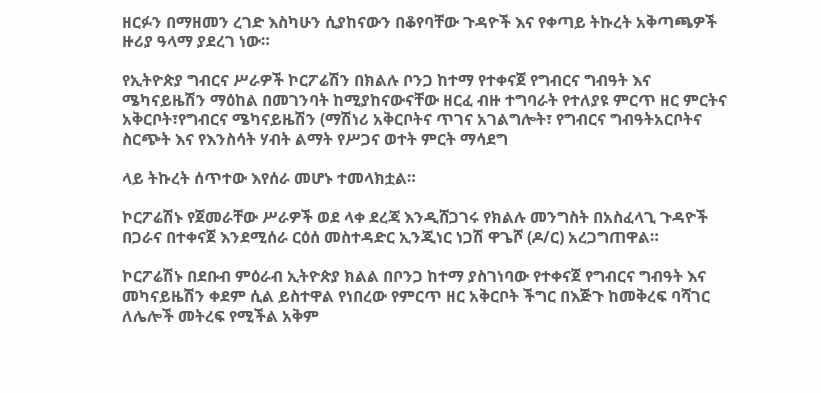ዘርፉን በማዘመን ረገድ እስካሁን ሲያከናውን በቆየባቸው ጉዳዮች እና የቀጣይ ትኩረት አቅጣጫዎች ዙሪያ ዓላማ ያደረገ ነው።

የኢትዮጵያ ግብርና ሥራዎች ኮርፖሬሽን በክልሉ ቦንጋ ከተማ የተቀናጀ የግብርና ግብዓት እና ሜካናይዜሽን ማዕከል በመገንባት ከሚያከናውናቸው ዘርፈ ብዙ ተግባራት የተለያዩ ምርጥ ዘር ምርትና አቅርቦት፣የግብርና ሜካናይዜሽን (ማሽነሪ አቅርቦትና ጥገና አገልግሎት፣ የግብርና ግብዓትአርቦትና ስርጭት እና የእንስሳት ሃብት ልማት የሥጋና ወተት ምርት ማሳደግ

ላይ ትኩረት ሰጥተው እየሰራ መሆኑ ተመላክቷል።

ኮርፖሬሽኑ የጀመራቸው ሥራዎች ወደ ላቀ ደረጃ እንዲሸጋገሩ የክልሉ መንግስት በአስፈላጊ ጉዳዮች በጋራና በተቀናጀ እንደሚሰራ ርዕሰ መስተዳድር ኢንጂነር ነጋሽ ዋጌሾ (ዶ/ር) አረጋግጠዋል።

ኮርፖሬሽኑ በደቡብ ምዕራብ ኢትዮጵያ ክልል በቦንጋ ከተማ ያስገነባው የተቀናጀ የግብርና ግብዓት እና መካናይዜሽን ቀደም ሲል ይስተዋል የነበረው የምርጥ ዘር አቅርቦት ችግር በእጅጉ ከመቅረፍ ባሻገር ለሌሎች መትረፍ የሚችል አቅም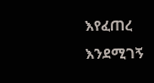እየፈጠረ እንደሚገኝ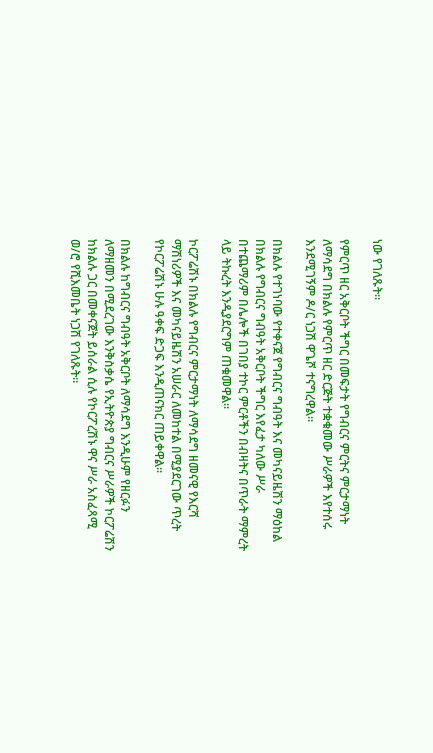ነው የገለጹት።

የምርጥ ዘር አቅርቦት ችግር በመፍታት የግብርና ምርትና ምርታማነት ለማሳደግ በክልሉ የምርጥ ዘር ድርጅት ተቋቁመው ሥራዎች እየተሰሩ እንደሚገኝም ዶ/ር ነጋሽ ዋጌሾ ተናግረዋል።

በክልሉ የተገነባው የተቀናጀ የግብርና ግብዓት እና መካናይዜሽን ማዕከል በክልሉ የግብርና ግብዓት አቅርቦት ችግር እየፈታ ካለው ሥራ በተጨማሪም በሌሎች በገበያ ተኮር ምርቶችን በብዛትና በጥራት ማምረት ላይ ትኩረት እንዲያደርግም ጠቁመዋል።

ኮርፖሬሽኑ በክልሉ የግብርና ምርታማነት ለማሳደግ ዘመናዊ የእርሻ ማሽነሪዎች እና መካናይዜሽን አሠራር ለመከተል በሚያደርገው ጥረት የኮርፖሬሽኑ ሁሉ ዓቀፍ ድጋፍ እንዲጠናክር ጠይቀዋል።

በክልሉ ከግብርና ግብዓት አቅርቦት ለማሳደግ እንዲሁም የዘርፉን ለማዘመን በሚደረገው እንቅስቃሴ የኢትዮጵያ ግብርና ሥራዎች ኮርፖሬሽን ከክልሉ ጋር በመቀናጀት ይሰራል ሲሉ የኮርፖረሽኑ ዋና ሥራ አስፈጻሚ ወ/ሮ የሺእመቤት ነጋሽ የገለጹት።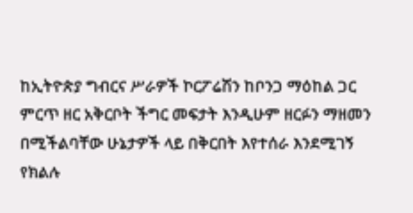ከኢትዮጵያ ግብርና ሥራዎች ኮርፖሬሽን ከቦንጋ ማዕከል ጋር ምርጥ ዘር አቅርቦት ችግር መፍታት እንዲሁም ዘርፉን ማዘመን በሚችልባቸው ሁኔታዎች ላይ በቅርበት እየተሰራ እንደሚገኝ የክልሉ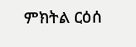ምክትል ርዕሰ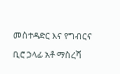መስተዳድር እና የግብርና ቢሮ ኃላፊ አቶ ማስረሻ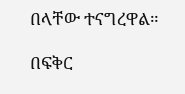በላቸው ተናግረዋል።

በፍቅር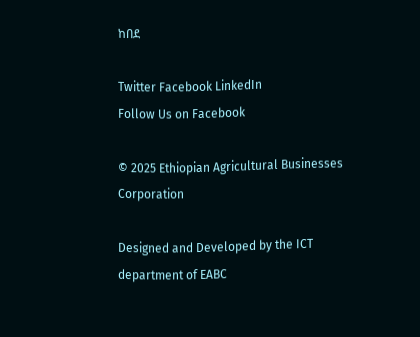ከበደ

Twitter Facebook LinkedIn
Follow Us on Facebook

© 2025 Ethiopian Agricultural Businesses Corporation

Designed and Developed by the ICT department of EABC